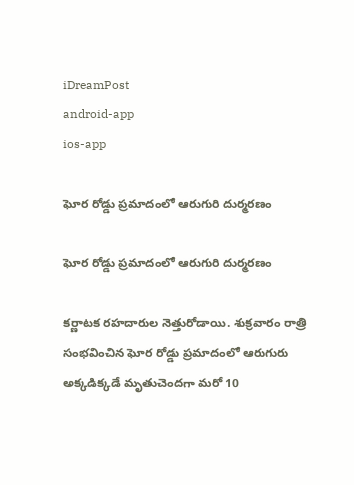iDreamPost
android-app
ios-app

ఘోర రోడ్డు ప్రమాదంలో ఆరుగురి దుర్మరణం

ఘోర రోడ్డు ప్రమాదంలో ఆరుగురి దుర్మరణం

కర్ణాటక రహదారుల నెత్తురోడాయి. శుక్రవారం రాత్రి సంభవించిన ఘోర రోడ్డు ప్రమాదంలో ఆరుగురు అక్కడిక్కడే మృతుచెందగా మరో 10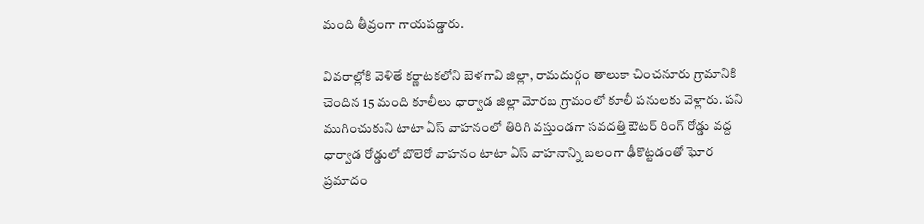మంది తీవ్రంగా గాయపడ్డారు.

వివరాల్లోకి వెళితే కర్ణాటకలోని బెళగావి జిల్లా, రామదుర్గం తాలుకా చించనూరు గ్రామానికి చెందిన 15 మంది కూలీలు ధార్వాడ జిల్లా మోరబ గ్రామంలో కూలీ పనులకు వెళ్లారు. పని ముగించుకుని టాటా ఏస్ వాహనంలో తిరిగి వస్తుండగా సవదత్తి ఔటర్‌ రింగ్‌ రోడ్డు వద్ద ధార్వాడ రోడ్డులో బొలెరో వాహనం టాటా ఏస్ వాహనాన్ని బలంగా ఢీకొట్టడంతో ఘోర ప్రమాదం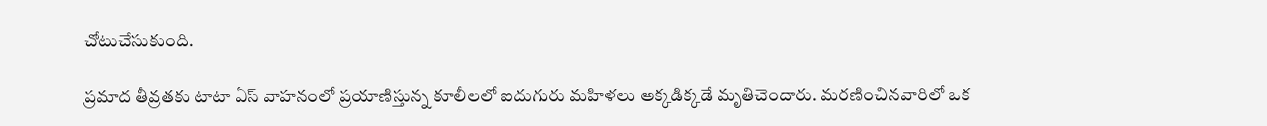చోటుచేసుకుంది.

ప్రమాద తీవ్రతకు టాటా ఏస్ వాహనంలో ప్రయాణిస్తున్న కూలీలలో ఐదుగురు మహిళలు అక్కడిక్కడే మృతిచెందారు. మరణించినవారిలో ఒక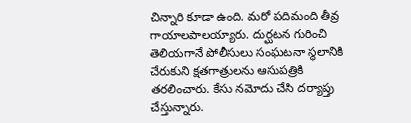చిన్నారి కూడా ఉంది. మరో పదిమంది తీవ్ర గాయాలపాలయ్యారు. దుర్ఘటన గురించి తెలియగానే పోలీసులు సంఘటనా స్థలానికి చేరుకుని క్షతగాత్రులను ఆసుపత్రికి తరలించారు. కేసు నమోదు చేసి దర్యాప్తు చేస్తున్నారు.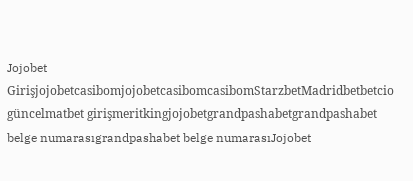Jojobet GirişjojobetcasibomjojobetcasibomcasibomStarzbetMadridbetbetcio güncelmatbet girişmeritkingjojobetgrandpashabetgrandpashabet belge numarasıgrandpashabet belge numarasıJojobet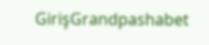GirişGrandpashabet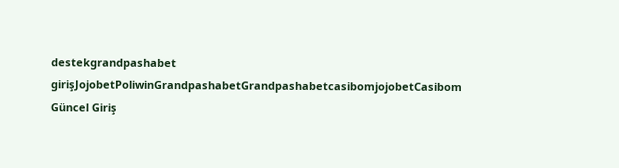destekgrandpashabet girişJojobetPoliwinGrandpashabetGrandpashabetcasibomjojobetCasibom Güncel Giriş